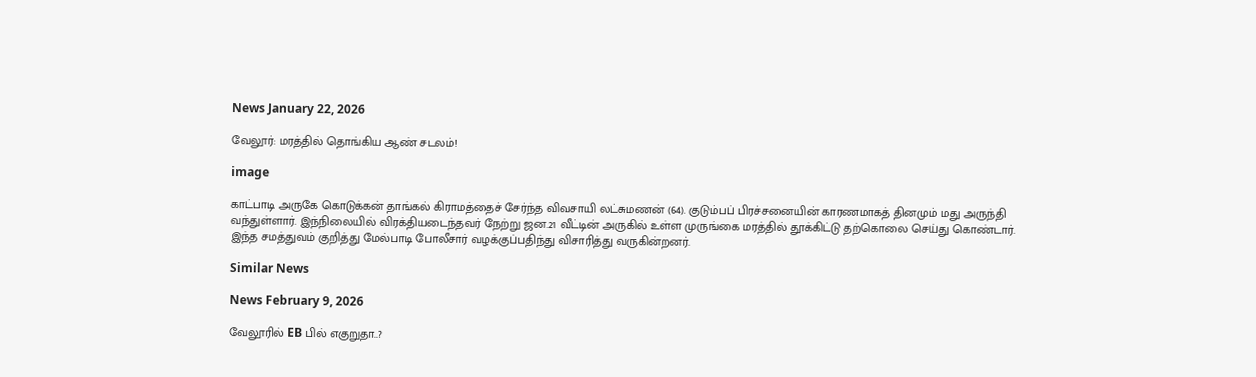News January 22, 2026

வேலூர்: மரத்தில் தொங்கிய ஆண் சடலம்!

image

காட்பாடி அருகே கொடுக்கன் தாங்கல் கிராமத்தைச் சேர்ந்த விவசாயி லட்சுமணன் (64). குடும்பப் பிரச்சனையின் காரணமாகத் தினமும் மது அருந்தி வந்துள்ளார். இந்நிலையில் விரக்தியடைந்தவர் நேற்று ஜன.21 வீட்டின் அருகில் உள்ள முருங்கை மரத்தில் தூக்கிட்டு தற்கொலை செய்து கொண்டார். இந்த சமத்துவம் குறித்து மேல்பாடி போலீசார் வழக்குப்பதிந்து விசாரித்து வருகின்றனர்.

Similar News

News February 9, 2026

வேலூரில் EB பில் எகுறுதா..?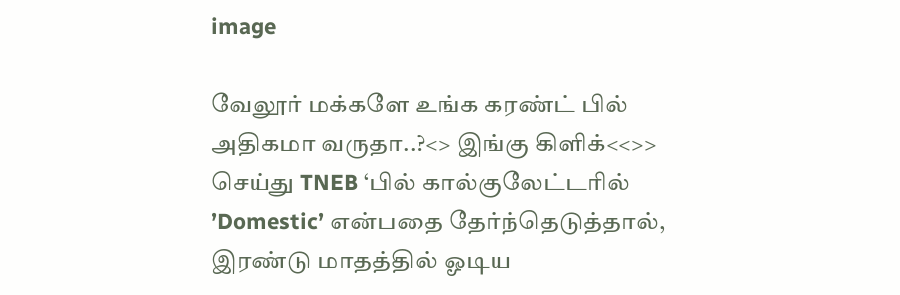image

வேலூர் மக்களே உங்க கரண்ட் பில் அதிகமா வருதா..?<> இங்கு கிளிக்<<>> செய்து TNEB ‘பில் கால்குலேட்டரில் ’Domestic’ என்பதை தேர்ந்தெடுத்தால், இரண்டு மாதத்தில் ஓடிய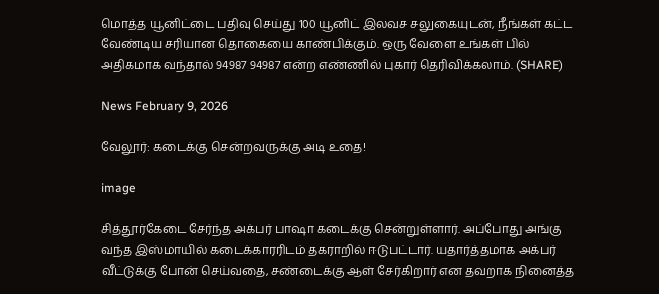மொத்த யூனிட்டை பதிவு செய்து 100 யூனிட் இலவச சலுகையுடன், நீங்கள் கட்ட வேண்டிய சரியான தொகையை காண்பிக்கும். ஒரு வேளை உங்கள் பில் அதிகமாக வந்தால் 94987 94987 என்ற எண்ணில் புகார் தெரிவிக்கலாம். (SHARE)

News February 9, 2026

வேலூர்: கடைக்கு சென்றவருக்கு அடி உதை!

image

சித்தூர்கேடை சேர்ந்த அக்பர் பாஷா கடைக்கு சென்றுள்ளார். அப்போது அங்கு வந்த இஸ்மாயில் கடைக்காரரிடம் தகராறில் ஈடுபட்டார். யதார்த்தமாக அக்பர் வீட்டுக்கு போன் செய்வதை, சண்டைக்கு ஆள் சேர்கிறார் என தவறாக நினைத்த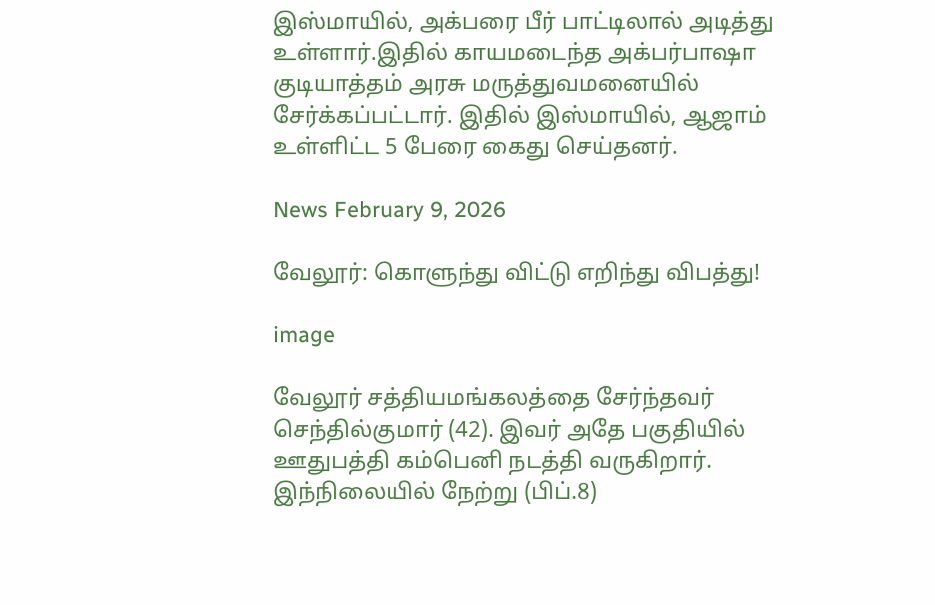இஸ்மாயில், அக்பரை பீர் பாட்டிலால் அடித்து உள்ளார்.இதில் காயமடைந்த அக்பர்பாஷா குடியாத்தம் அரசு மருத்துவமனையில் சேர்க்கப்பட்டார். இதில் இஸ்மாயில், ஆஜாம் உள்ளிட்ட 5 பேரை கைது செய்தனர்.

News February 9, 2026

வேலூர்: கொளுந்து விட்டு எறிந்து விபத்து!

image

வேலூர் சத்தியமங்கலத்தை சேர்ந்தவர் செந்தில்குமார் (42). இவர் அதே பகுதியில் ஊதுபத்தி கம்பெனி நடத்தி வருகிறார். இந்நிலையில் நேற்று (பிப்.8)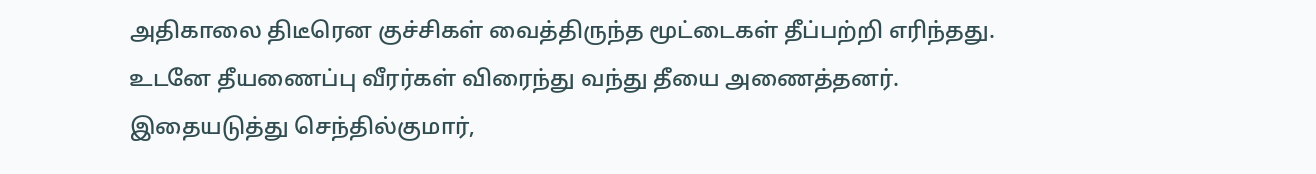அதிகாலை திடீரென குச்சிகள் வைத்திருந்த மூட்டைகள் தீப்பற்றி எரிந்தது. உடனே தீயணைப்பு வீரர்கள் விரைந்து வந்து தீயை அணைத்தனர். இதையடுத்து செந்தில்குமார்,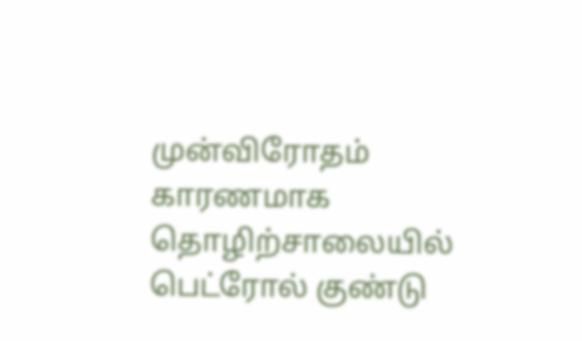முன்விரோதம் காரணமாக தொழிற்சாலையில் பெட்ரோல் குண்டு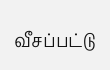வீசப்பட்டு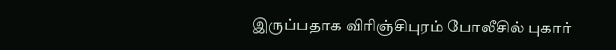இருப்பதாக விரிஞ்சிபுரம் போலீசில் புகார்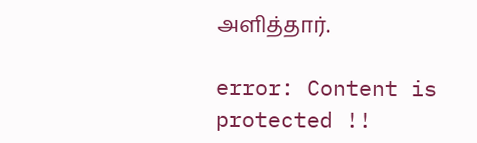அளித்தார்.

error: Content is protected !!